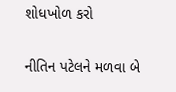શોધખોળ કરો

નીતિન પટેલને મળવા બે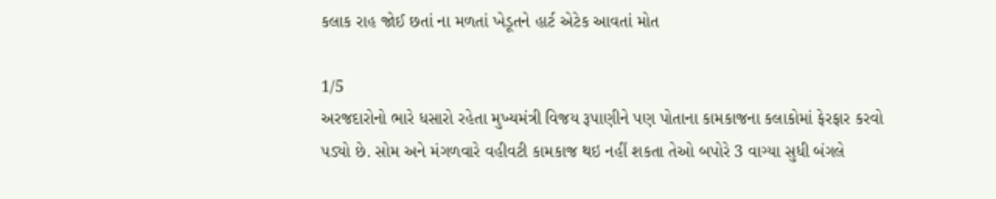કલાક રાહ જોઈ છતાં ના મળતાં ખેડૂતને હાર્ટ એટેક આવતાં મોત

1/5
અરજદારોનો ભારે ધસારો રહેતા મુખ્યમંત્રી વિજય રૂપાણીને પણ પોતાના કામકાજના કલાકોમાં ફેરફાર કરવો પડ્યો છે. સોમ અને મંગળવારે વહીવટી કામકાજ થઇ નહીં શકતા તેઓ બપોરે 3 વાગ્યા સુધી બંગલે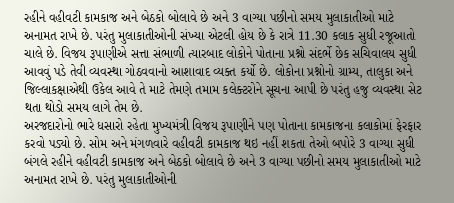રહીને વહીવટી કામકાજ અને બેઠકો બોલાવે છે અને 3 વાગ્યા પછીનો સમય મુલાકાતીઓ માટે અનામત રાખે છે. પરંતુ મુલાકાતીઓની સંખ્યા એટલી હોય છે કે રાત્રે 11.30 કલાક સુધી રજૂઆતો ચાલે છે. વિજય રૂપાણીએ સત્તા સંભાળી ત્યારબાદ લોકોને પોતાના પ્રશ્નો સંદર્ભે છેક સચિવાલય સુધી આવવું પડે તેવી વ્યવસ્થા ગોઠવવાનો આશાવાદ વ્યક્ત કર્યો છે. લોકોના પ્રશ્નોનો ગ્રામ્ય, તાલુકા અને જિલ્લાકક્ષાએથી ઉકેલ આવે તે માટે તેમણે તમામ કલેક્ટરોને સૂચના આપી છે પરંતુ હજુ વ્યવસ્થા સેટ થતા થોડો સમય લાગે તેમ છે.
અરજદારોનો ભારે ધસારો રહેતા મુખ્યમંત્રી વિજય રૂપાણીને પણ પોતાના કામકાજના કલાકોમાં ફેરફાર કરવો પડ્યો છે. સોમ અને મંગળવારે વહીવટી કામકાજ થઇ નહીં શકતા તેઓ બપોરે 3 વાગ્યા સુધી બંગલે રહીને વહીવટી કામકાજ અને બેઠકો બોલાવે છે અને 3 વાગ્યા પછીનો સમય મુલાકાતીઓ માટે અનામત રાખે છે. પરંતુ મુલાકાતીઓની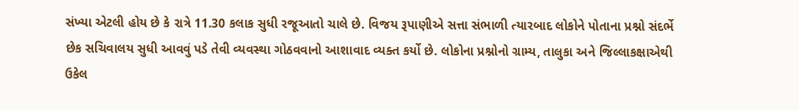સંખ્યા એટલી હોય છે કે રાત્રે 11.30 કલાક સુધી રજૂઆતો ચાલે છે. વિજય રૂપાણીએ સત્તા સંભાળી ત્યારબાદ લોકોને પોતાના પ્રશ્નો સંદર્ભે છેક સચિવાલય સુધી આવવું પડે તેવી વ્યવસ્થા ગોઠવવાનો આશાવાદ વ્યક્ત કર્યો છે. લોકોના પ્રશ્નોનો ગ્રામ્ય, તાલુકા અને જિલ્લાકક્ષાએથી ઉકેલ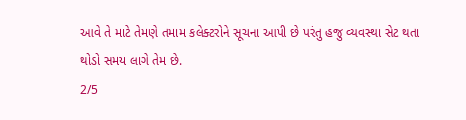આવે તે માટે તેમણે તમામ કલેક્ટરોને સૂચના આપી છે પરંતુ હજુ વ્યવસ્થા સેટ થતા થોડો સમય લાગે તેમ છે.
2/5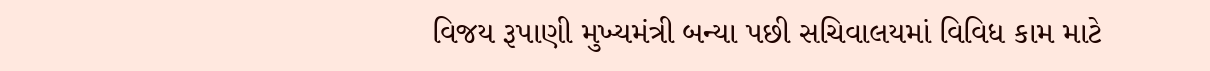વિજય રૂપાણી મુખ્યમંત્રી બન્યા પછી સચિવાલયમાં વિવિધ કામ માટે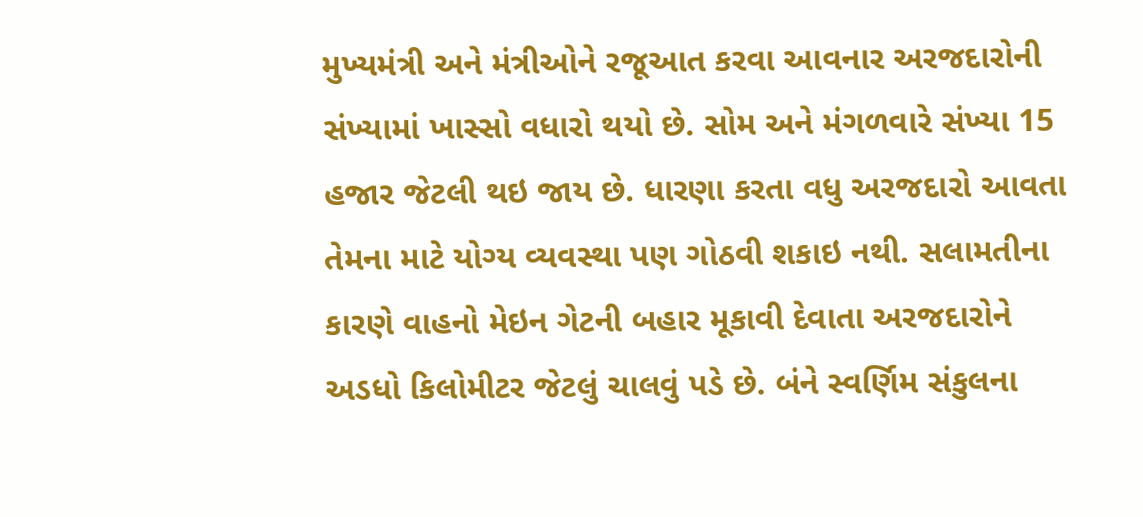મુખ્યમંત્રી અને મંત્રીઓને રજૂઆત કરવા આવનાર અરજદારોની સંખ્યામાં ખાસ્સો વધારો થયો છે. સોમ અને મંગળવારે સંખ્યા 15 હજાર જેટલી થઇ જાય છે. ધારણા કરતા વધુ અરજદારો આવતા તેમના માટે યોગ્ય વ્યવસ્થા પણ ગોઠવી શકાઇ નથી. સલામતીના કારણે વાહનો મેઇન ગેટની બહાર મૂકાવી દેવાતા અરજદારોને અડધો કિલોમીટર જેટલું ચાલવું પડે છે. બંને સ્વર્ણિમ સંકુલના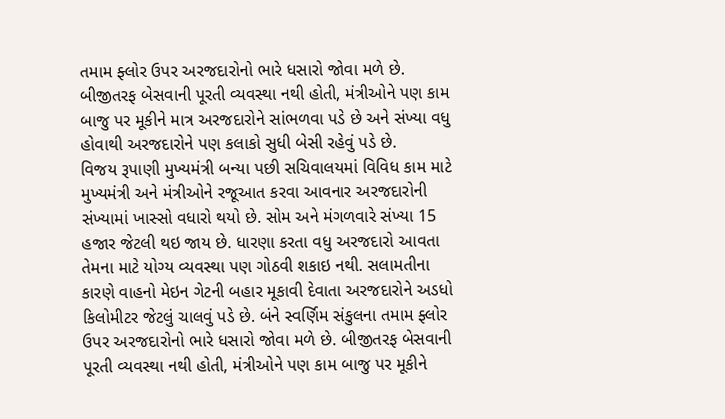તમામ ફ્લોર ઉપર અરજદારોનો ભારે ધસારો જોવા મળે છે. બીજીતરફ બેસવાની પૂરતી વ્યવસ્થા નથી હોતી, મંત્રીઓને પણ કામ બાજુ પર મૂકીને માત્ર અરજદારોને સાંભળવા પડે છે અને સંખ્યા વધુ હોવાથી અરજદારોને પણ કલાકો સુધી બેસી રહેવું પડે છે.
વિજય રૂપાણી મુખ્યમંત્રી બન્યા પછી સચિવાલયમાં વિવિધ કામ માટે મુખ્યમંત્રી અને મંત્રીઓને રજૂઆત કરવા આવનાર અરજદારોની સંખ્યામાં ખાસ્સો વધારો થયો છે. સોમ અને મંગળવારે સંખ્યા 15 હજાર જેટલી થઇ જાય છે. ધારણા કરતા વધુ અરજદારો આવતા તેમના માટે યોગ્ય વ્યવસ્થા પણ ગોઠવી શકાઇ નથી. સલામતીના કારણે વાહનો મેઇન ગેટની બહાર મૂકાવી દેવાતા અરજદારોને અડધો કિલોમીટર જેટલું ચાલવું પડે છે. બંને સ્વર્ણિમ સંકુલના તમામ ફ્લોર ઉપર અરજદારોનો ભારે ધસારો જોવા મળે છે. બીજીતરફ બેસવાની પૂરતી વ્યવસ્થા નથી હોતી, મંત્રીઓને પણ કામ બાજુ પર મૂકીને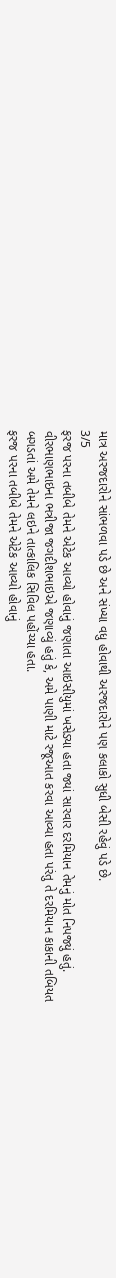માત્ર અરજદારોને સાંભળવા પડે છે અને સંખ્યા વધુ હોવાથી અરજદારોને પણ કલાકો સુધી બેસી રહેવું પડે છે.
3/5
ફરજ પરના તબીબે તેમને એટેક આવ્યો હોવાનું જણાતા આઇસીયુમાં ખસેડ્યા હતા જ્યાં સારવાર દરમિયાન તેમનું મોત નિપજ્યું હતું. વીરભાણભાઇના ભત્રીજા જગદીશભાઇએ જણાવ્યું હતું કે, અમે પાણી માટે રજૂઆત કરવા આવ્યા હતા પરંતુ તે દરમિયાન કાકાની તબિયત બગડતાં અમે તેમને લઇને તાત્કાલિક સિવિલ પહોંચ્યા હતા.
ફરજ પરના તબીબે તેમને એટેક આવ્યો હોવાનું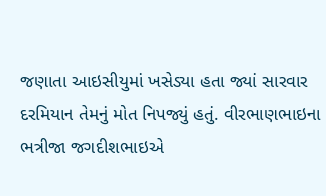જણાતા આઇસીયુમાં ખસેડ્યા હતા જ્યાં સારવાર દરમિયાન તેમનું મોત નિપજ્યું હતું. વીરભાણભાઇના ભત્રીજા જગદીશભાઇએ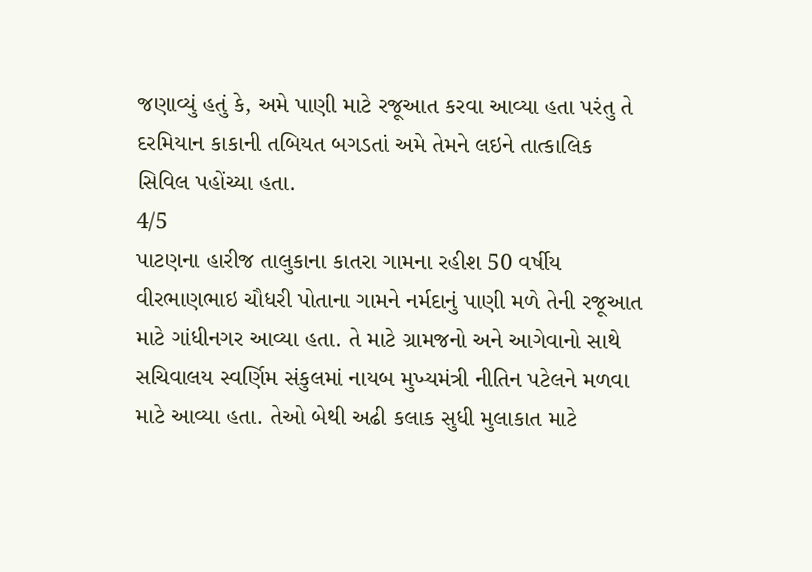જણાવ્યું હતું કે, અમે પાણી માટે રજૂઆત કરવા આવ્યા હતા પરંતુ તે દરમિયાન કાકાની તબિયત બગડતાં અમે તેમને લઇને તાત્કાલિક સિવિલ પહોંચ્યા હતા.
4/5
પાટણના હારીજ તાલુકાના કાતરા ગામના રહીશ 50 વર્ષીય વીરભાણભાઇ ચૌધરી પોતાના ગામને નર્મદાનું પાણી મળે તેની રજૂઆત માટે ગાંધીનગર આવ્યા હતા. તે માટે ગ્રામજનો અને આગેવાનો સાથે સચિવાલય સ્વર્ણિમ સંકુલમાં નાયબ મુખ્યમંત્રી નીતિન પટેલને મળવા માટે આવ્યા હતા. તેઓ બેથી અઢી કલાક સુધી મુલાકાત માટે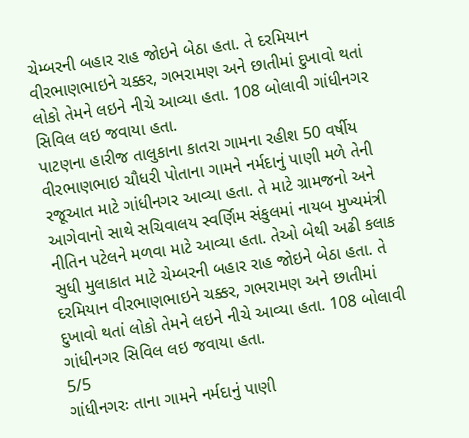ચેમ્બરની બહાર રાહ જોઇને બેઠા હતા. તે દરમિયાન વીરભાણભાઇને ચક્કર, ગભરામણ અને છાતીમાં દુખાવો થતાં લોકો તેમને લઇને નીચે આવ્યા હતા. 108 બોલાવી ગાંધીનગર સિવિલ લઇ જવાયા હતા.
પાટણના હારીજ તાલુકાના કાતરા ગામના રહીશ 50 વર્ષીય વીરભાણભાઇ ચૌધરી પોતાના ગામને નર્મદાનું પાણી મળે તેની રજૂઆત માટે ગાંધીનગર આવ્યા હતા. તે માટે ગ્રામજનો અને આગેવાનો સાથે સચિવાલય સ્વર્ણિમ સંકુલમાં નાયબ મુખ્યમંત્રી નીતિન પટેલને મળવા માટે આવ્યા હતા. તેઓ બેથી અઢી કલાક સુધી મુલાકાત માટે ચેમ્બરની બહાર રાહ જોઇને બેઠા હતા. તે દરમિયાન વીરભાણભાઇને ચક્કર, ગભરામણ અને છાતીમાં દુખાવો થતાં લોકો તેમને લઇને નીચે આવ્યા હતા. 108 બોલાવી ગાંધીનગર સિવિલ લઇ જવાયા હતા.
5/5
ગાંધીનગરઃ તાના ગામને નર્મદાનું પાણી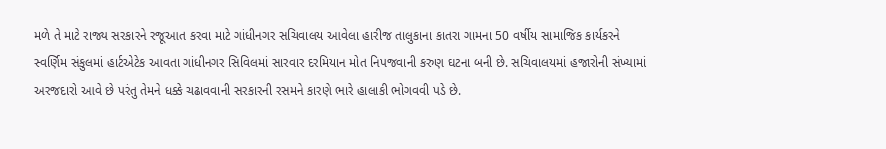મળે તે માટે રાજ્ય સરકારને રજૂઆત કરવા માટે ગાંધીનગર સચિવાલય આવેલા હારીજ તાલુકાના કાતરા ગામના 50 વર્ષીય સામાજિક કાર્યકરને સ્વર્ણિમ સંકુલમાં હાર્ટએટેક આવતા ગાંધીનગર સિવિલમાં સારવાર દરમિયાન મોત નિપજવાની કરુણ ઘટના બની છે. સચિવાલયમાં હજારોની સંખ્યામાં અરજદારો આવે છે પરંતુ તેમને ધક્કે ચઢાવવાની સરકારની રસમને કારણે ભારે હાલાકી ભોગવવી પડે છે.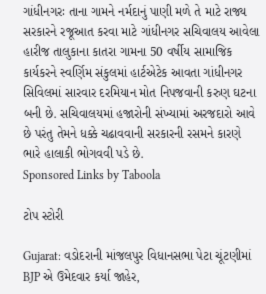ગાંધીનગરઃ તાના ગામને નર્મદાનું પાણી મળે તે માટે રાજ્ય સરકારને રજૂઆત કરવા માટે ગાંધીનગર સચિવાલય આવેલા હારીજ તાલુકાના કાતરા ગામના 50 વર્ષીય સામાજિક કાર્યકરને સ્વર્ણિમ સંકુલમાં હાર્ટએટેક આવતા ગાંધીનગર સિવિલમાં સારવાર દરમિયાન મોત નિપજવાની કરુણ ઘટના બની છે. સચિવાલયમાં હજારોની સંખ્યામાં અરજદારો આવે છે પરંતુ તેમને ધક્કે ચઢાવવાની સરકારની રસમને કારણે ભારે હાલાકી ભોગવવી પડે છે.
Sponsored Links by Taboola

ટોપ સ્ટોરી

Gujarat: વડોદરાની માંજલપુર વિધાનસભા પેટા ચૂંટણીમાં BJP એ ઉમેદવાર કર્યા જાહેર,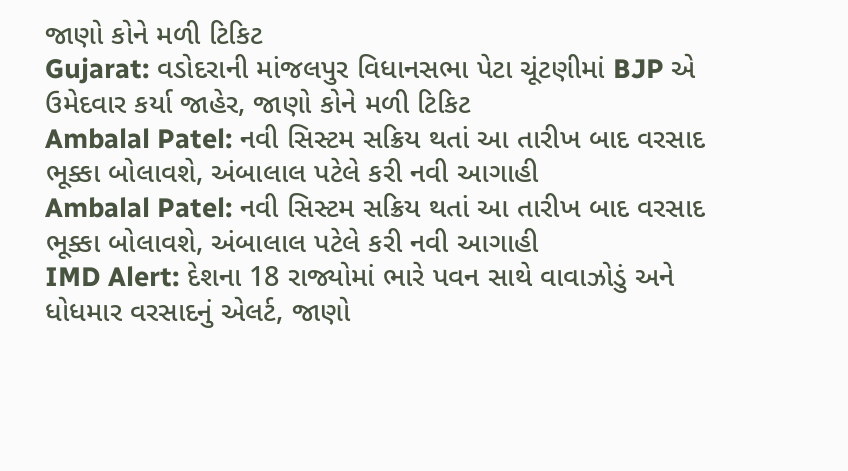જાણો કોને મળી ટિકિટ
Gujarat: વડોદરાની માંજલપુર વિધાનસભા પેટા ચૂંટણીમાં BJP એ ઉમેદવાર કર્યા જાહેર, જાણો કોને મળી ટિકિટ
Ambalal Patel: નવી સિસ્ટમ સક્રિય થતાં આ તારીખ બાદ વરસાદ ભૂક્કા બોલાવશે, અંબાલાલ પટેલે કરી નવી આગાહી
Ambalal Patel: નવી સિસ્ટમ સક્રિય થતાં આ તારીખ બાદ વરસાદ ભૂક્કા બોલાવશે, અંબાલાલ પટેલે કરી નવી આગાહી
IMD Alert: દેશના 18 રાજ્યોમાં ભારે પવન સાથે વાવાઝોડું અને ધોધમાર વરસાદનું એલર્ટ, જાણો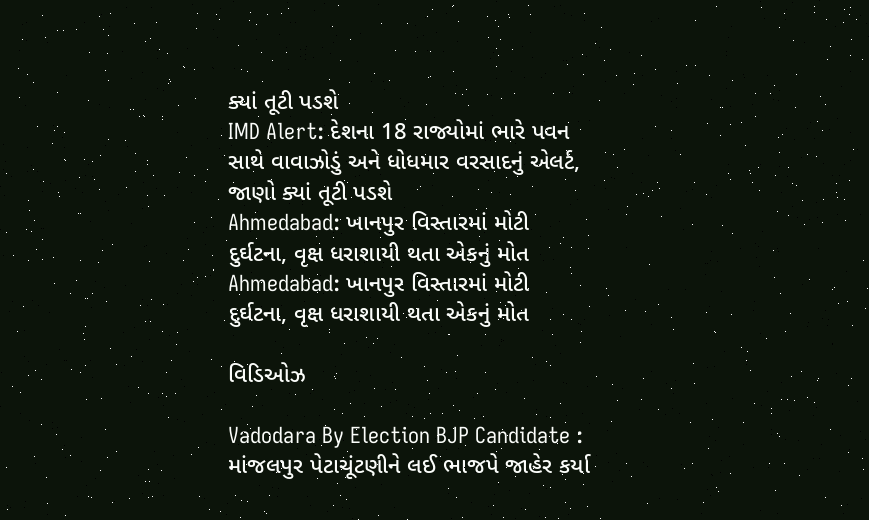ક્યાં તૂટી પડશે
IMD Alert: દેશના 18 રાજ્યોમાં ભારે પવન સાથે વાવાઝોડું અને ધોધમાર વરસાદનું એલર્ટ, જાણો ક્યાં તૂટી પડશે
Ahmedabad: ખાનપુર વિસ્તારમાં મોટી દુર્ઘટના, વૃક્ષ ધરાશાયી થતા એકનું મોત
Ahmedabad: ખાનપુર વિસ્તારમાં મોટી દુર્ઘટના, વૃક્ષ ધરાશાયી થતા એકનું મોત

વિડિઓઝ

Vadodara By Election BJP Candidate : માંજલપુર પેટાચૂંટણીને લઈ ભાજપે જાહેર કર્યા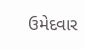ઉમેદવાર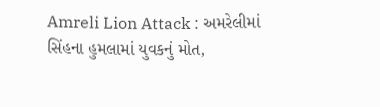Amreli Lion Attack : અમરેલીમાં સિંહના હુમલામાં યુવકનું મોત,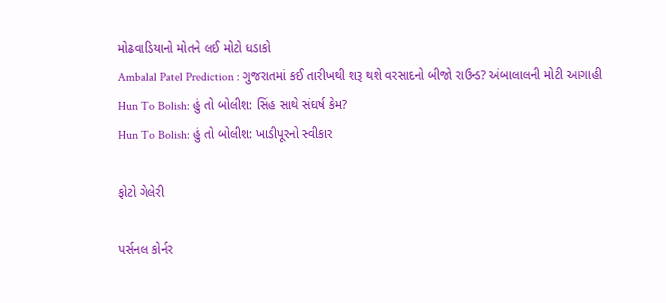મોઢવાડિયાનો મોતને લઈ મોટો ધડાકો
Ambalal Patel Prediction : ગુજરાતમાં કઈ તારીખથી શરૂ થશે વરસાદનો બીજો રાઉન્ડ? અંબાલાલની મોટી આગાહી
Hun To Bolish: હું તો બોલીશ: સિંહ સાથે સંઘર્ષ કેમ?
Hun To Bolish: હું તો બોલીશ: ખાડીપૂરનો સ્વીકાર

ફોટો ગેલેરી

પર્સનલ કોર્નર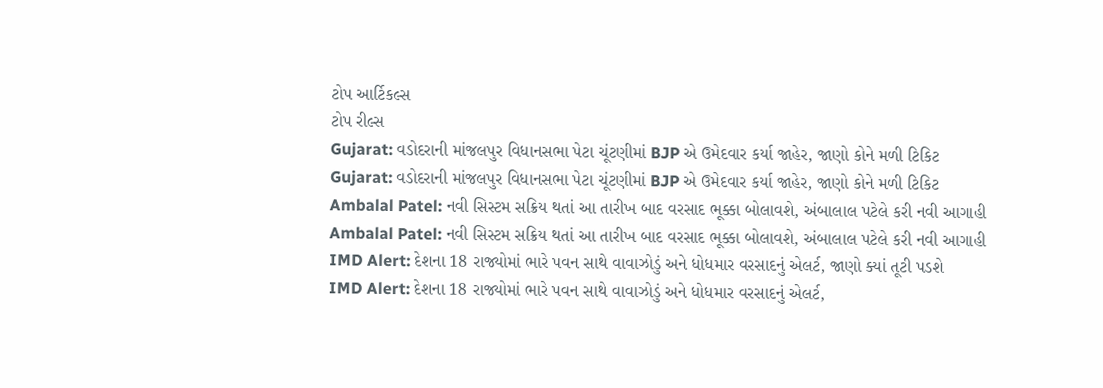ટોપ આર્ટિકલ્સ
ટોપ રીલ્સ
Gujarat: વડોદરાની માંજલપુર વિધાનસભા પેટા ચૂંટણીમાં BJP એ ઉમેદવાર કર્યા જાહેર, જાણો કોને મળી ટિકિટ
Gujarat: વડોદરાની માંજલપુર વિધાનસભા પેટા ચૂંટણીમાં BJP એ ઉમેદવાર કર્યા જાહેર, જાણો કોને મળી ટિકિટ
Ambalal Patel: નવી સિસ્ટમ સક્રિય થતાં આ તારીખ બાદ વરસાદ ભૂક્કા બોલાવશે, અંબાલાલ પટેલે કરી નવી આગાહી
Ambalal Patel: નવી સિસ્ટમ સક્રિય થતાં આ તારીખ બાદ વરસાદ ભૂક્કા બોલાવશે, અંબાલાલ પટેલે કરી નવી આગાહી
IMD Alert: દેશના 18 રાજ્યોમાં ભારે પવન સાથે વાવાઝોડું અને ધોધમાર વરસાદનું એલર્ટ, જાણો ક્યાં તૂટી પડશે
IMD Alert: દેશના 18 રાજ્યોમાં ભારે પવન સાથે વાવાઝોડું અને ધોધમાર વરસાદનું એલર્ટ,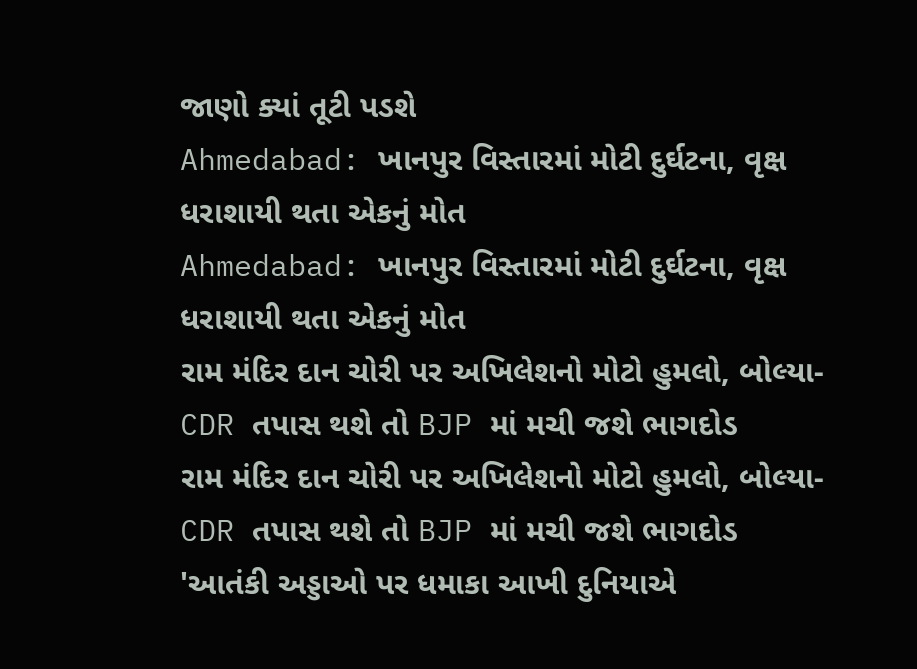જાણો ક્યાં તૂટી પડશે
Ahmedabad: ખાનપુર વિસ્તારમાં મોટી દુર્ઘટના, વૃક્ષ ધરાશાયી થતા એકનું મોત
Ahmedabad: ખાનપુર વિસ્તારમાં મોટી દુર્ઘટના, વૃક્ષ ધરાશાયી થતા એકનું મોત
રામ મંદિર દાન ચોરી પર અખિલેશનો મોટો હુમલો, બોલ્યા- CDR તપાસ થશે તો BJP માં મચી જશે ભાગદોડ
રામ મંદિર દાન ચોરી પર અખિલેશનો મોટો હુમલો, બોલ્યા- CDR તપાસ થશે તો BJP માં મચી જશે ભાગદોડ
'આતંકી અડ્ડાઓ પર ધમાકા આખી દુનિયાએ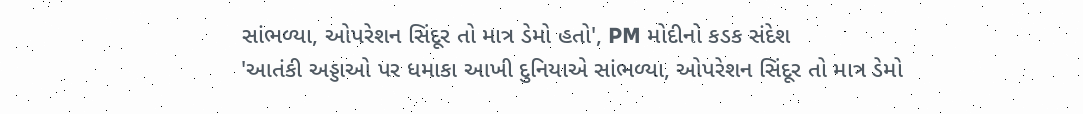સાંભળ્યા, ઓપરેશન સિંદૂર તો માત્ર ડેમો હતો', PM મોદીનો કડક સંદેશ
'આતંકી અડ્ડાઓ પર ધમાકા આખી દુનિયાએ સાંભળ્યા, ઓપરેશન સિંદૂર તો માત્ર ડેમો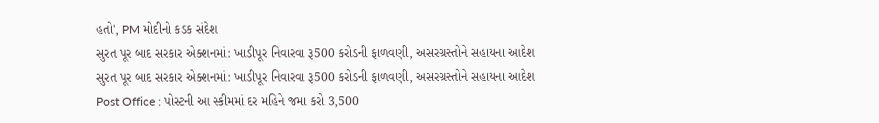હતો', PM મોદીનો કડક સંદેશ
સુરત પૂર બાદ સરકાર એક્શનમાં: ખાડીપૂર નિવારવા રૂ500 કરોડની ફાળવણી, અસરગ્રસ્તોને સહાયના આદેશ
સુરત પૂર બાદ સરકાર એક્શનમાં: ખાડીપૂર નિવારવા રૂ500 કરોડની ફાળવણી, અસરગ્રસ્તોને સહાયના આદેશ
Post Office : પોસ્ટની આ સ્કીમમાં દર મહિને જમા કરો 3,500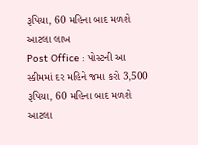રૂપિયા, 60 મહિના બાદ મળશે આટલા લાખ
Post Office : પોસ્ટની આ સ્કીમમાં દર મહિને જમા કરો 3,500 રૂપિયા, 60 મહિના બાદ મળશે આટલા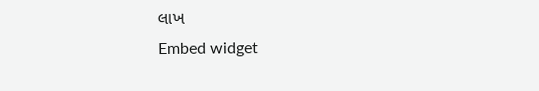લાખ
Embed widget